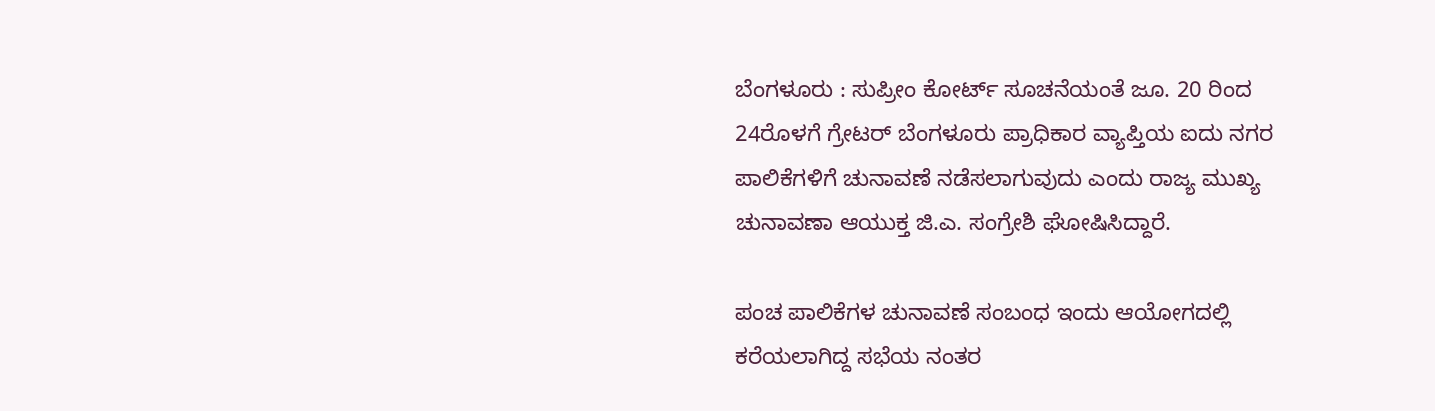ಬೆಂಗಳೂರು : ಸುಪ್ರೀಂ ಕೋರ್ಟ್ ಸೂಚನೆಯಂತೆ ಜೂ. 20 ರಿಂದ 24ರೊಳಗೆ ಗ್ರೇಟರ್ ಬೆಂಗಳೂರು ಪ್ರಾಧಿಕಾರ ವ್ಯಾಪ್ತಿಯ ಐದು ನಗರ ಪಾಲಿಕೆಗಳಿಗೆ ಚುನಾವಣೆ ನಡೆಸಲಾಗುವುದು ಎಂದು ರಾಜ್ಯ ಮುಖ್ಯ ಚುನಾವಣಾ ಆಯುಕ್ತ ಜಿ.ಎ. ಸಂಗ್ರೇಶಿ ಘೋಷಿಸಿದ್ದಾರೆ.

ಪಂಚ ಪಾಲಿಕೆಗಳ ಚುನಾವಣೆ ಸಂಬಂಧ ಇಂದು ಆಯೋಗದಲ್ಲಿ ಕರೆಯಲಾಗಿದ್ದ ಸಭೆಯ ನಂತರ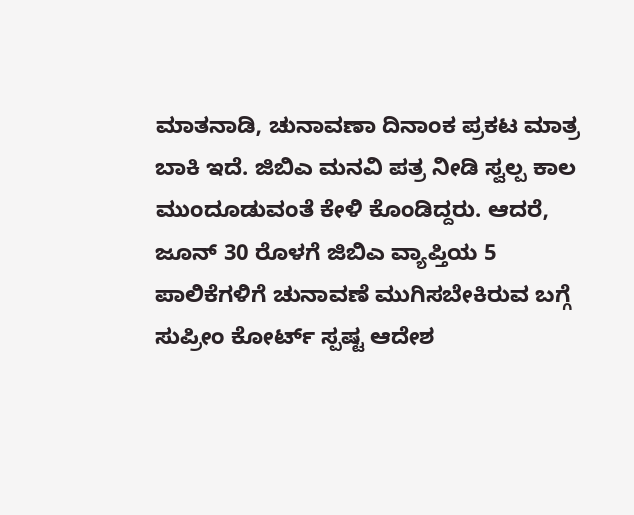ಮಾತನಾಡಿ, ಚುನಾವಣಾ ದಿನಾಂಕ ಪ್ರಕಟ ಮಾತ್ರ ಬಾಕಿ ಇದೆ. ಜಿಬಿಎ ಮನವಿ ಪತ್ರ ನೀಡಿ ಸ್ವಲ್ಪ ಕಾಲ ಮುಂದೂಡುವಂತೆ ಕೇಳಿ ಕೊಂಡಿದ್ದರು. ಆದರೆ, ಜೂನ್ 30 ರೊಳಗೆ ಜಿಬಿಎ ವ್ಯಾಪ್ತಿಯ 5 ಪಾಲಿಕೆಗಳಿಗೆ ಚುನಾವಣೆ ಮುಗಿಸಬೇಕಿರುವ ಬಗ್ಗೆ ಸುಪ್ರೀಂ ಕೋರ್ಟ್ ಸ್ಪಷ್ಟ ಆದೇಶ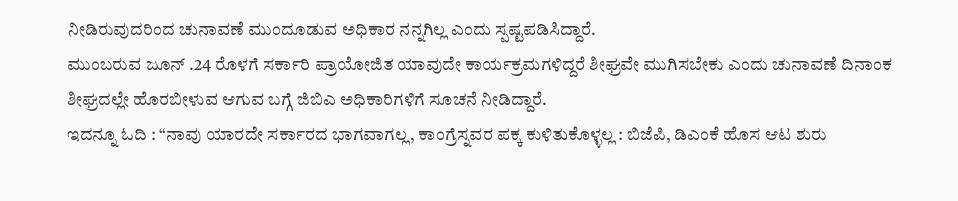ನೀಡಿರುವುದರಿಂದ ಚುನಾವಣೆ ಮುಂದೂಡುವ ಅಧಿಕಾರ ನನ್ನಗಿಲ್ಲ ಎಂದು ಸ್ಪಷ್ಟಪಡಿಸಿದ್ದಾರೆ.
ಮುಂಬರುವ ಜೂನ್ .24 ರೊಳಗೆ ಸರ್ಕಾರಿ ಪ್ರಾಯೋಜಿತ ಯಾವುದೇ ಕಾರ್ಯಕ್ರಮಗಳಿದ್ದರೆ ಶೀಘ್ರವೇ ಮುಗಿಸಬೇಕು ಎಂದು ಚುನಾವಣೆ ದಿನಾಂಕ ಶೀಘ್ರದಲ್ಲೇ ಹೊರಬೀಳುವ ಆಗುವ ಬಗ್ಗೆ ಜಿಬಿಎ ಅಧಿಕಾರಿಗಳಿಗೆ ಸೂಚನೆ ನೀಡಿದ್ದಾರೆ.
ಇದನ್ನೂ ಓದಿ : “ನಾವು ಯಾರದೇ ಸರ್ಕಾರದ ಭಾಗವಾಗಲ್ಲ, ಕಾಂಗ್ರೆಸ್ನವರ ಪಕ್ಕ ಕುಳಿತುಕೊಳ್ಳಲ್ಲ : ಬಿಜೆಪಿ, ಡಿಎಂಕೆ ಹೊಸ ಆಟ ಶುರು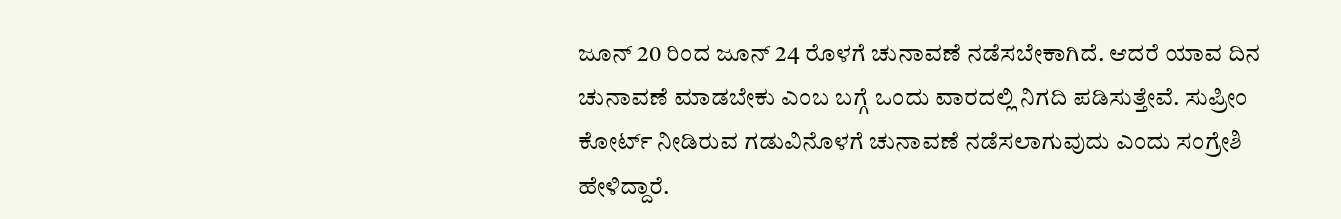ಜೂನ್ 20 ರಿಂದ ಜೂನ್ 24 ರೊಳಗೆ ಚುನಾವಣೆ ನಡೆಸಬೇಕಾಗಿದೆ. ಆದರೆ ಯಾವ ದಿನ ಚುನಾವಣೆ ಮಾಡಬೇಕು ಎಂಬ ಬಗ್ಗೆ ಒಂದು ವಾರದಲ್ಲಿ ನಿಗದಿ ಪಡಿಸುತ್ತೇವೆ. ಸುಪ್ರೀಂ ಕೋರ್ಟ್ ನೀಡಿರುವ ಗಡುವಿನೊಳಗೆ ಚುನಾವಣೆ ನಡೆಸಲಾಗುವುದು ಎಂದು ಸಂಗ್ರೇಶಿ ಹೇಳಿದ್ದಾರೆ.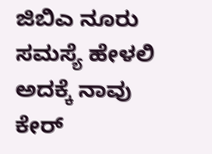ಜಿಬಿಎ ನೂರು ಸಮಸ್ಯೆ ಹೇಳಲಿ ಅದಕ್ಕೆ ನಾವು ಕೇರ್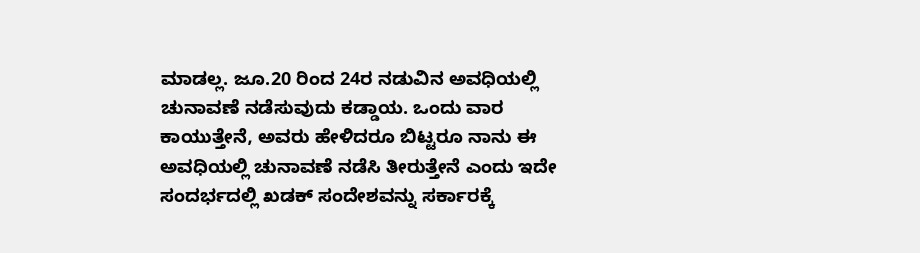ಮಾಡಲ್ಲ. ಜೂ.20 ರಿಂದ 24ರ ನಡುವಿನ ಅವಧಿಯಲ್ಲಿ ಚುನಾವಣೆ ನಡೆಸುವುದು ಕಡ್ಡಾಯ. ಒಂದು ವಾರ ಕಾಯುತ್ತೇನೆ, ಅವರು ಹೇಳಿದರೂ ಬಿಟ್ಟರೂ ನಾನು ಈ ಅವಧಿಯಲ್ಲಿ ಚುನಾವಣೆ ನಡೆಸಿ ತೀರುತ್ತೇನೆ ಎಂದು ಇದೇ ಸಂದರ್ಭದಲ್ಲಿ ಖಡಕ್ ಸಂದೇಶವನ್ನು ಸರ್ಕಾರಕ್ಕೆ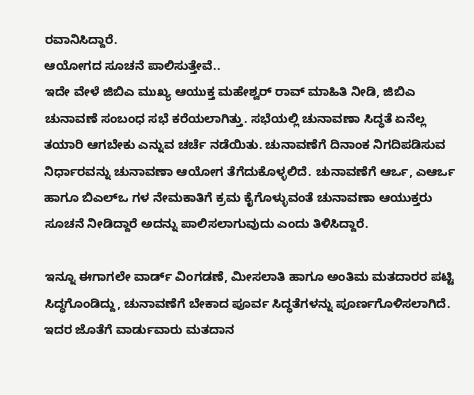ರವಾನಿಸಿದ್ದಾರೆ.
ಆಯೋಗದ ಸೂಚನೆ ಪಾಲಿಸುತ್ತೇವೆ..
ಇದೇ ವೇಳೆ ಜಿಬಿಎ ಮುಖ್ಯ ಆಯುಕ್ತ ಮಹೇಶ್ವರ್ ರಾವ್ ಮಾಹಿತಿ ನೀಡಿ, ಜಿಬಿಎ ಚುನಾವಣೆ ಸಂಬಂಧ ಸಭೆ ಕರೆಯಲಾಗಿತ್ತು. ಸಭೆಯಲ್ಲಿ ಚುನಾವಣಾ ಸಿದ್ಧತೆ ಏನೆಲ್ಲ ತಯಾರಿ ಆಗಬೇಕು ಎನ್ನುವ ಚರ್ಚೆ ನಡೆಯಿತು. ಚುನಾವಣೆಗೆ ದಿನಾಂಕ ನಿಗದಿಪಡಿಸುವ ನಿರ್ಧಾರವನ್ನು ಚುನಾವಣಾ ಆಯೋಗ ತೆಗೆದುಕೊಳ್ಳಲಿದೆ. ಚುನಾವಣೆಗೆ ಆರ್ಒ, ಎಆರ್ಒ ಹಾಗೂ ಬಿಎಲ್ಒ ಗಳ ನೇಮಕಾತಿಗೆ ಕ್ರಮ ಕೈಗೊಳ್ಳುವಂತೆ ಚುನಾವಣಾ ಆಯುಕ್ತರು ಸೂಚನೆ ನೀಡಿದ್ದಾರೆ ಅದನ್ನು ಪಾಲಿಸಲಾಗುವುದು ಎಂದು ತಿಳಿಸಿದ್ದಾರೆ.

ಇನ್ನೂ ಈಗಾಗಲೇ ವಾರ್ಡ್ ವಿಂಗಡಣೆ, ಮೀಸಲಾತಿ ಹಾಗೂ ಅಂತಿಮ ಮತದಾರರ ಪಟ್ಟಿ ಸಿದ್ಧಗೊಂಡಿದ್ದು, ಚುನಾವಣೆಗೆ ಬೇಕಾದ ಪೂರ್ವ ಸಿದ್ಧತೆಗಳನ್ನು ಪೂರ್ಣಗೊಳಿಸಲಾಗಿದೆ. ಇದರ ಜೊತೆಗೆ ವಾರ್ಡುವಾರು ಮತದಾನ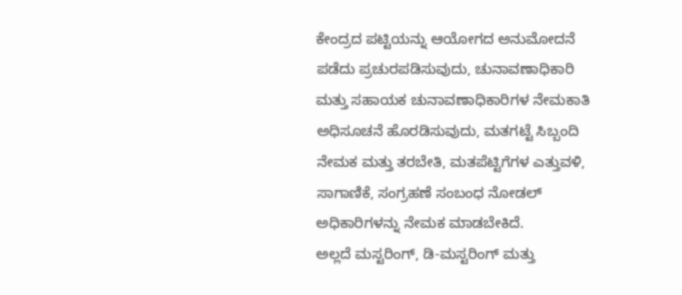ಕೇಂದ್ರದ ಪಟ್ಟಿಯನ್ನು ಆಯೋಗದ ಅನುಮೋದನೆ ಪಡೆದು ಪ್ರಚುರಪಡಿಸುವುದು, ಚುನಾವಣಾಧಿಕಾರಿ ಮತ್ತು ಸಹಾಯಕ ಚುನಾವಣಾಧಿಕಾರಿಗಳ ನೇಮಕಾತಿ ಅಧಿಸೂಚನೆ ಹೊರಡಿಸುವುದು, ಮತಗಟ್ಟೆ ಸಿಬ್ಬಂದಿ ನೇಮಕ ಮತ್ತು ತರಬೇತಿ, ಮತಪೆಟ್ಟಿಗೆಗಳ ಎತ್ತುವಳಿ, ಸಾಗಾಣಿಕೆ, ಸಂಗ್ರಹಣೆ ಸಂಬಂಧ ನೋಡಲ್ ಅಧಿಕಾರಿಗಳನ್ನು ನೇಮಕ ಮಾಡಬೇಕಿದೆ.
ಅಲ್ಲದೆ ಮಸ್ಟರಿಂಗ್, ಡಿ-ಮಸ್ಟರಿಂಗ್ ಮತ್ತು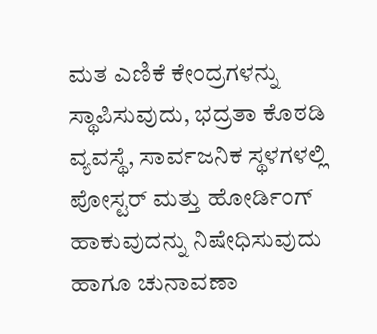ಮತ ಎಣಿಕೆ ಕೇಂದ್ರಗಳನ್ನು ಸ್ಥಾಪಿಸುವುದು, ಭದ್ರತಾ ಕೊಠಡಿ ವ್ಯವಸ್ಥೆ, ಸಾರ್ವಜನಿಕ ಸ್ಥಳಗಳಲ್ಲಿ ಪೋಸ್ಟರ್ ಮತ್ತು ಹೋರ್ಡಿಂಗ್ ಹಾಕುವುದನ್ನು ನಿಷೇಧಿಸುವುದು ಹಾಗೂ ಚುನಾವಣಾ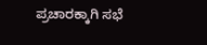ಪ್ರಚಾರಕ್ಕಾಗಿ ಸಭೆ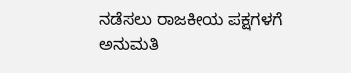ನಡೆಸಲು ರಾಜಕೀಯ ಪಕ್ಷಗಳಗೆ ಅನುಮತಿ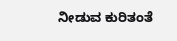ನೀಡುವ ಕುರಿತಂತೆ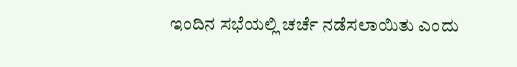ಇಂದಿನ ಸಭೆಯಲ್ಲಿ ಚರ್ಚೆ ನಡೆಸಲಾಯಿತು ಎಂದು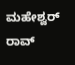ಮಹೇಶ್ವರ್ ರಾವ್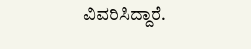ವಿವರಿಸಿದ್ದಾರೆ.